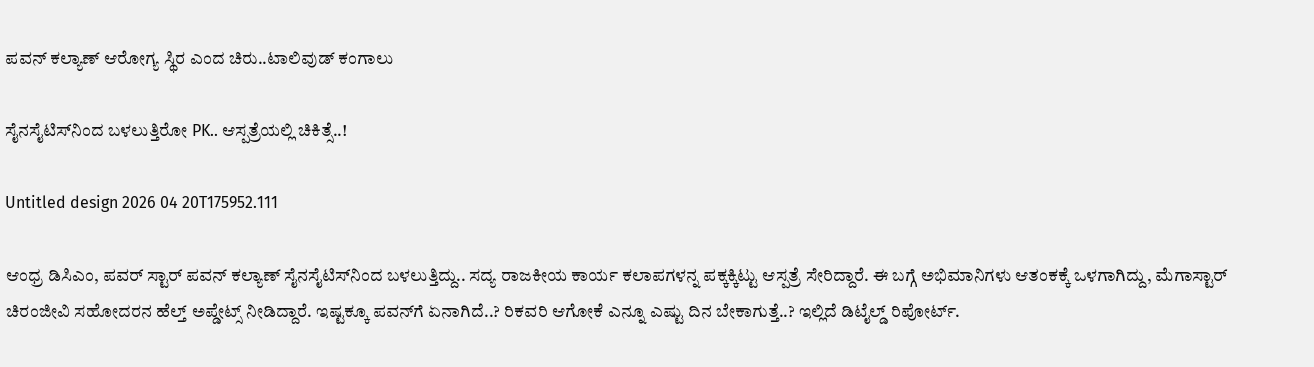ಪವನ್ ಕಲ್ಯಾಣ್‌ ಆರೋಗ್ಯ ಸ್ಥಿರ ಎಂದ ಚಿರು..ಟಾಲಿವುಡ್ ಕಂಗಾಲು

ಸೈನಸೈಟಿಸ್‌‌‌ನಿಂದ ಬಳಲುತ್ತಿರೋ PK.. ಆಸ್ಪತ್ರೆಯಲ್ಲಿ ಚಿಕಿತ್ಸೆ..!

Untitled design 2026 04 20T175952.111

ಆಂಧ್ರ ಡಿಸಿಎಂ, ಪವರ್ ಸ್ಟಾರ್ ಪವನ್ ಕಲ್ಯಾಣ್ ಸೈನಸೈಟಿಸ್‌‌‌ನಿಂದ ಬಳಲುತ್ತಿದ್ದು.. ಸದ್ಯ ರಾಜಕೀಯ ಕಾರ್ಯ ಕಲಾಪಗಳನ್ನ ಪಕ್ಕಕ್ಕಿಟ್ಟು ಆಸ್ಪತ್ರೆ ಸೇರಿದ್ದಾರೆ. ಈ ಬಗ್ಗೆ ಅಭಿಮಾನಿಗಳು ಆತಂಕಕ್ಕೆ ಒಳಗಾಗಿದ್ದು, ಮೆಗಾಸ್ಟಾರ್ ಚಿರಂಜೀವಿ ಸಹೋದರನ ಹೆಲ್ತ್ ಅಪ್ಡೇಟ್ಸ್ ನೀಡಿದ್ದಾರೆ. ಇಷ್ಟಕ್ಕೂ ಪವನ್‌ಗೆ ಏನಾಗಿದೆ..? ರಿಕವರಿ ಆಗೋಕೆ ಎನ್ನೂ ಎಷ್ಟು ದಿನ ಬೇಕಾಗುತ್ತೆ..? ಇಲ್ಲಿದೆ ಡಿಟೈಲ್ಡ್ ರಿಪೋರ್ಟ್.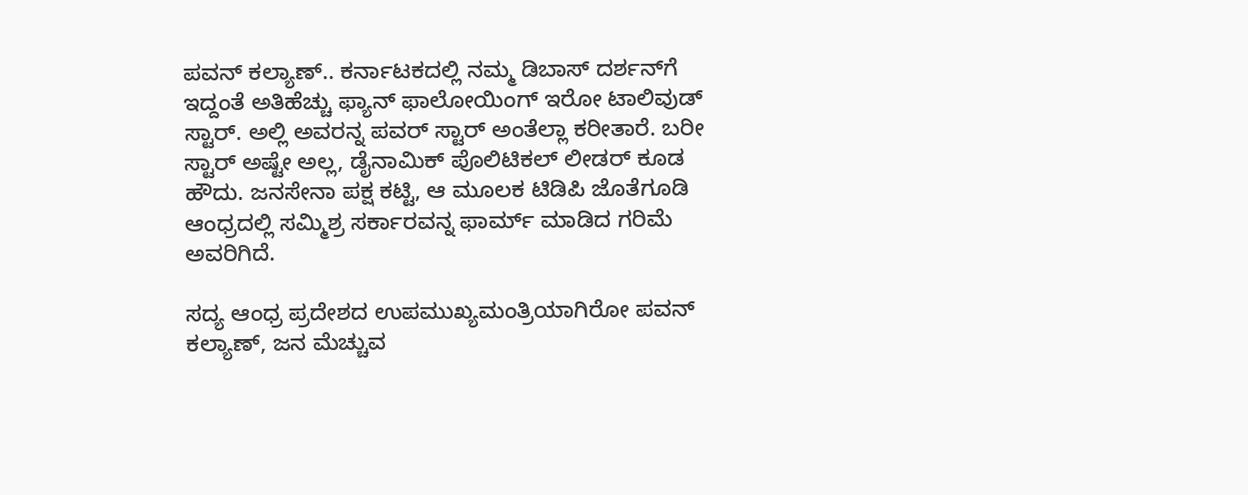ಪವನ್ ಕಲ್ಯಾಣ್.. ಕರ್ನಾಟಕದಲ್ಲಿ ನಮ್ಮ ಡಿಬಾಸ್ ದರ್ಶನ್‌ಗೆ ಇದ್ದಂತೆ ಅತಿಹೆಚ್ಚು ಫ್ಯಾನ್ ಫಾಲೋಯಿಂಗ್ ಇರೋ ಟಾಲಿವುಡ್ ಸ್ಟಾರ್. ಅಲ್ಲಿ ಅವರನ್ನ ಪವರ್ ಸ್ಟಾರ್ ಅಂತೆಲ್ಲಾ ಕರೀತಾರೆ. ಬರೀ ಸ್ಟಾರ್ ಅಷ್ಟೇ ಅಲ್ಲ, ಡೈನಾಮಿಕ್ ಪೊಲಿಟಿಕಲ್ ಲೀಡರ್ ಕೂಡ ಹೌದು. ಜನಸೇನಾ ಪಕ್ಷ ಕಟ್ಟಿ, ಆ ಮೂಲಕ ಟಿಡಿಪಿ ಜೊತೆಗೂಡಿ ಆಂಧ್ರದಲ್ಲಿ ಸಮ್ಮಿಶ್ರ ಸರ್ಕಾರವನ್ನ ಫಾರ್ಮ್ ಮಾಡಿದ ಗರಿಮೆ ಅವರಿಗಿದೆ.

ಸದ್ಯ ಆಂಧ್ರ ಪ್ರದೇಶದ ಉಪಮುಖ್ಯಮಂತ್ರಿಯಾಗಿರೋ ಪವನ್ ಕಲ್ಯಾಣ್, ಜನ ಮೆಚ್ಚುವ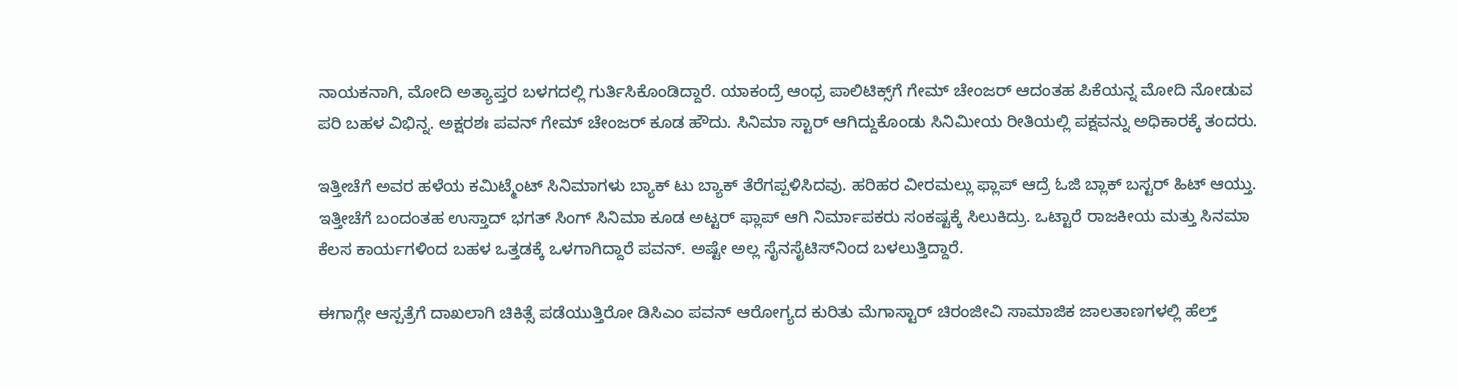ನಾಯಕನಾಗಿ, ಮೋದಿ ಅತ್ಯಾಪ್ತರ ಬಳಗದಲ್ಲಿ ಗುರ್ತಿಸಿಕೊಂಡಿದ್ದಾರೆ. ಯಾಕಂದ್ರೆ ಆಂಧ್ರ ಪಾಲಿಟಿಕ್ಸ್‌ಗೆ ಗೇಮ್ ಚೇಂಜರ್ ಆದಂತಹ ಪಿಕೆಯನ್ನ ಮೋದಿ ನೋಡುವ ಪರಿ ಬಹಳ ವಿಭಿನ್ನ. ಅಕ್ಷರಶಃ ಪವನ್ ಗೇಮ್ ಚೇಂಜರ್ ಕೂಡ ಹೌದು. ಸಿನಿಮಾ ಸ್ಟಾರ್ ಆಗಿದ್ದುಕೊಂಡು ಸಿನಿಮೀಯ ರೀತಿಯಲ್ಲಿ ಪಕ್ಷವನ್ನು ಅಧಿಕಾರಕ್ಕೆ ತಂದರು.

ಇತ್ತೀಚೆಗೆ ಅವರ ಹಳೆಯ ಕಮಿಟ್ಮೆಂಟ್ ಸಿನಿಮಾಗಳು ಬ್ಯಾಕ್ ಟು ಬ್ಯಾಕ್ ತೆರೆಗಪ್ಪಳಿಸಿದವು. ಹರಿಹರ ವೀರಮಲ್ಲು ಫ್ಲಾಪ್ ಆದ್ರೆ ಓಜಿ ಬ್ಲಾಕ್ ಬಸ್ಟರ್ ಹಿಟ್ ಆಯ್ತು. ಇತ್ತೀಚೆಗೆ ಬಂದಂತಹ ಉಸ್ತಾದ್ ಭಗತ್ ಸಿಂಗ್ ಸಿನಿಮಾ ಕೂಡ ಅಟ್ಟರ್ ಫ್ಲಾಪ್ ಆಗಿ ನಿರ್ಮಾಪಕರು ಸಂಕಷ್ಟಕ್ಕೆ ಸಿಲುಕಿದ್ರು. ಒಟ್ಟಾರೆ ರಾಜಕೀಯ ಮತ್ತು ಸಿನಮಾ ಕೆಲಸ ಕಾರ್ಯಗಳಿಂದ ಬಹಳ ಒತ್ತಡಕ್ಕೆ ಒಳಗಾಗಿದ್ದಾರೆ ಪವನ್. ಅಷ್ಟೇ ಅಲ್ಲ ಸೈನಸೈಟಿಸ್‌‌ನಿಂದ ಬಳಲುತ್ತಿದ್ದಾರೆ.

ಈಗಾಗ್ಲೇ ಆಸ್ಪತ್ರೆಗೆ ದಾಖಲಾಗಿ ಚಿಕಿತ್ಸೆ ಪಡೆಯುತ್ತಿರೋ ಡಿಸಿಎಂ ಪವನ್ ಆರೋಗ್ಯದ ಕುರಿತು ಮೆಗಾಸ್ಟಾರ್ ಚಿರಂಜೀವಿ ಸಾಮಾಜಿಕ ಜಾಲತಾಣಗಳಲ್ಲಿ ಹೆಲ್ತ್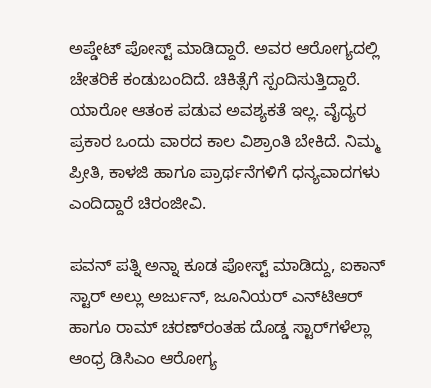ಅಪ್ಡೇಟ್ ಪೋಸ್ಟ್ ಮಾಡಿದ್ದಾರೆ. ಅವರ ಆರೋಗ್ಯದಲ್ಲಿ ಚೇತರಿಕೆ ಕಂಡುಬಂದಿದೆ. ಚಿಕಿತ್ಸೆಗೆ ಸ್ಪಂದಿಸುತ್ತಿದ್ದಾರೆ. ಯಾರೋ ಆತಂಕ ಪಡುವ ಅವಶ್ಯಕತೆ ಇಲ್ಲ. ವೈದ್ಯರ ಪ್ರಕಾರ ಒಂದು ವಾರದ ಕಾಲ ವಿಶ್ರಾಂತಿ ಬೇಕಿದೆ. ನಿಮ್ಮ ಪ್ರೀತಿ, ಕಾಳಜಿ ಹಾಗೂ ಪ್ರಾರ್ಥನೆಗಳಿಗೆ ಧನ್ಯವಾದಗಳು ಎಂದಿದ್ದಾರೆ ಚಿರಂಜೀವಿ.

ಪವನ್ ಪತ್ನಿ ಅನ್ನಾ ಕೂಡ ಪೋಸ್ಟ್ ಮಾಡಿದ್ದು, ಐಕಾನ್ ಸ್ಟಾರ್ ಅಲ್ಲು ಅರ್ಜುನ್, ಜೂನಿಯರ್ ಎನ್‌ಟಿಆರ್ ಹಾಗೂ ರಾಮ್ ಚರಣ್‌‌ರಂತಹ ದೊಡ್ಡ ಸ್ಟಾರ್‌‌ಗಳೆಲ್ಲಾ ಆಂಧ್ರ ಡಿಸಿಎಂ ಆರೋಗ್ಯ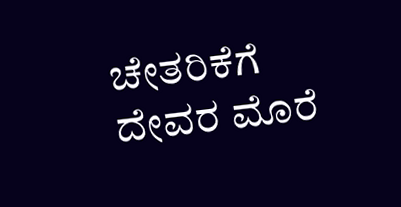ಚೇತರಿಕೆಗೆ ದೇವರ ಮೊರೆ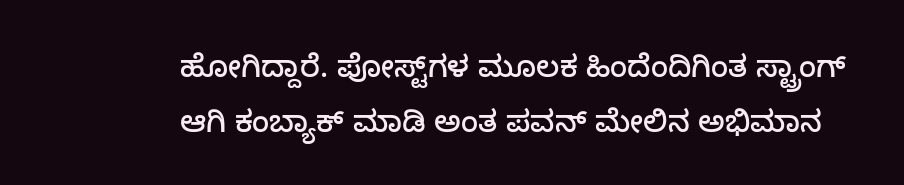ಹೋಗಿದ್ದಾರೆ. ಪೋಸ್ಟ್‌‌ಗಳ ಮೂಲಕ ಹಿಂದೆಂದಿಗಿಂತ ಸ್ಟ್ರಾಂಗ್ ಆಗಿ ಕಂಬ್ಯಾಕ್ ಮಾಡಿ ಅಂತ ಪವನ್ ಮೇಲಿನ ಅಭಿಮಾನ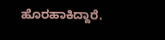ಹೊರಹಾಕಿದ್ದಾರೆ.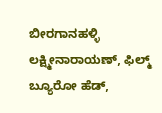ಬೀರಗಾನಹಳ್ಳಿ ಲಕ್ಷ್ಮೀನಾರಾಯಣ್, ಫಿಲ್ಮ್ ಬ್ಯೂರೋ ಹೆಡ್,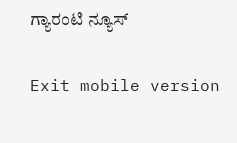ಗ್ಯಾರಂಟಿ ನ್ಯೂಸ್

Exit mobile version